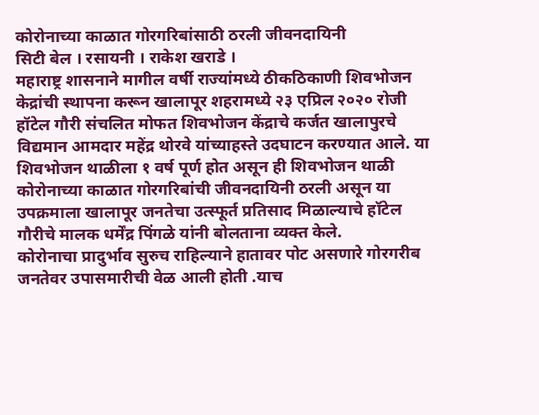कोरोनाच्या काळात गोरगरिबांसाठी ठरली जीवनदायिनी
सिटी बेल । रसायनी । राकेश खराडे ।
महाराष्ट्र शासनाने मागील वर्षी राज्यांमध्ये ठीकठिकाणी शिवभोजन केद्रांची स्थापना करून खालापूर शहरामध्ये २३ एप्रिल २०२० रोजी हॉटेल गौरी संचलित मोफत शिवभोजन केंद्राचे कर्जत खालापुरचे विद्यमान आमदार महेंद्र थोरवे यांच्याहस्ते उदघाटन करण्यात आले. या शिवभोजन थाळीला १ वर्ष पूर्ण होत असून ही शिवभोजन थाळी कोरोनाच्या काळात गोरगरिबांची जीवनदायिनी ठरली असून या उपक्रमाला खालापूर जनतेचा उत्स्फूर्त प्रतिसाद मिळाल्याचे हॉटेल गौरीचे मालक धर्मेंद्र पिंगळे यांनी बोलताना व्यक्त केले.
कोरोनाचा प्रादुर्भाव सुरुच राहिल्याने हातावर पोट असणारे गोरगरीब जनतेवर उपासमारीची वेळ आली होती .याच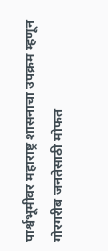पार्श्वभूमीवर महाराष्ट्र शासनाचा उपक्रम म्हणून गोरगरीब जनतेसाठी मोफत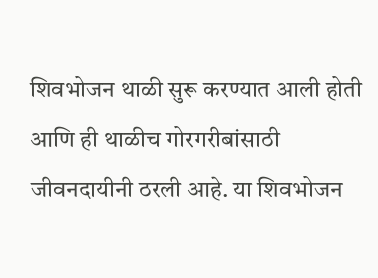शिवभोजन थाळी सुरू करण्यात आली होती आणि ही थाळीच गोरगरीबांसाठी जीवनदायीनी ठरली आहे. या शिवभोजन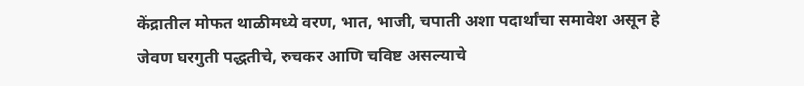केंद्रातील मोफत थाळीमध्ये वरण, भात, भाजी, चपाती अशा पदार्थांचा समावेश असून हे जेवण घरगुती पद्धतीचे, रुचकर आणि चविष्ट असल्याचे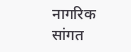नागरिक सांगत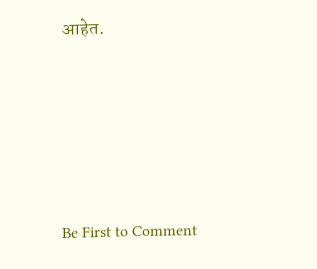आहेत.








Be First to Comment